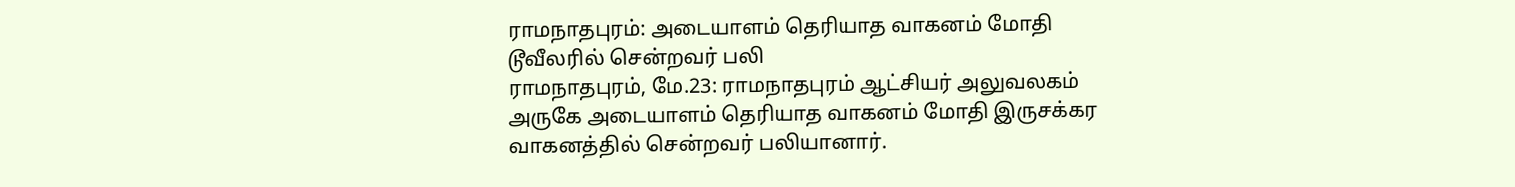ராமநாதபுரம்: அடையாளம் தெரியாத வாகனம் மோதி டூவீலரில் சென்றவர் பலி
ராமநாதபுரம், மே.23: ராமநாதபுரம் ஆட்சியர் அலுவலகம் அருகே அடையாளம் தெரியாத வாகனம் மோதி இருசக்கர வாகனத்தில் சென்றவர் பலியானார்.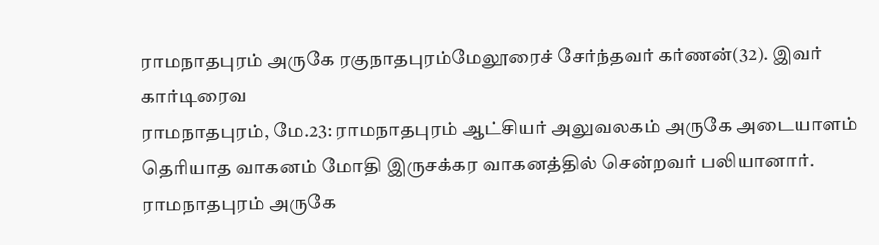ராமநாதபுரம் அருகே ரகுநாதபுரம்மேலூரைச் சேர்ந்தவர் கர்ணன்(32). இவர் கார்டிரைவ
ராமநாதபுரம், மே.23: ராமநாதபுரம் ஆட்சியர் அலுவலகம் அருகே அடையாளம் தெரியாத வாகனம் மோதி இருசக்கர வாகனத்தில் சென்றவர் பலியானார்.
ராமநாதபுரம் அருகே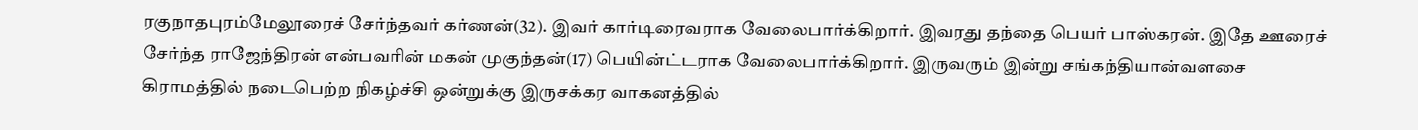ரகுநாதபுரம்மேலூரைச் சேர்ந்தவர் கர்ணன்(32). இவர் கார்டிரைவராக வேலைபார்க்கிறார். இவரது தந்தை பெயர் பாஸ்கரன். இதே ஊரைச் சேர்ந்த ராஜேந்திரன் என்பவரின் மகன் முகுந்தன்(17) பெயின்ட்டராக வேலைபார்க்கிறார். இருவரும் இன்று சங்கந்தியான்வளசை கிராமத்தில் நடைபெற்ற நிகழ்ச்சி ஒன்றுக்கு இருசக்கர வாகனத்தில்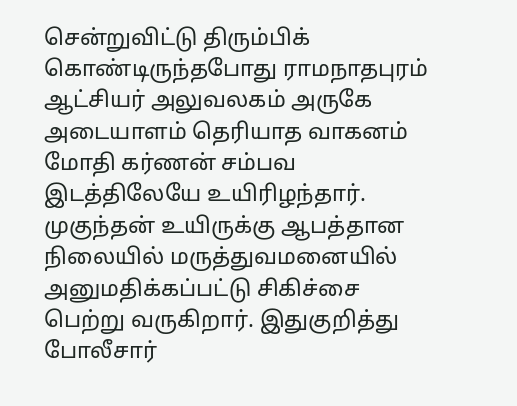சென்றுவிட்டு திரும்பிக் கொண்டிருந்தபோது ராமநாதபுரம் ஆட்சியர் அலுவலகம் அருகே அடையாளம் தெரியாத வாகனம் மோதி கர்ணன் சம்பவ இடத்திலேயே உயிரிழந்தார். முகுந்தன் உயிருக்கு ஆபத்தான நிலையில் மருத்துவமனையில் அனுமதிக்கப்பட்டு சிகிச்சை பெற்று வருகிறார். இதுகுறித்து போலீசார்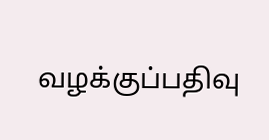வழக்குப்பதிவு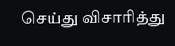செய்து விசாரித்து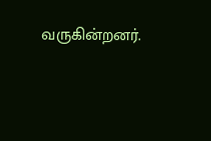வருகின்றனர்.